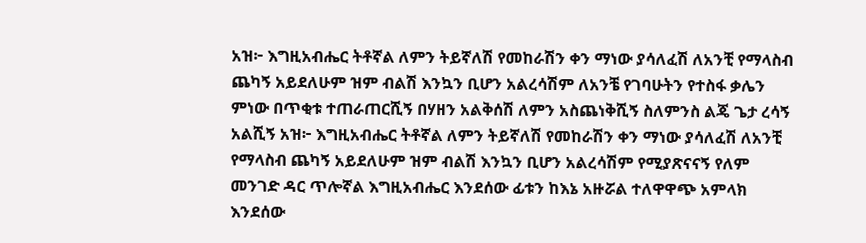አዝ፦ እግዚአብሔር ትቶኛል ለምን ትይኛለሽ የመከራሽን ቀን ማነው ያሳለፈሽ ለአንቺ የማላስብ ጨካኝ አይደለሁም ዝም ብልሽ እንኳን ቢሆን አልረሳሽም ለአንቼ የገባሁትን የተስፋ ቃሌን ምነው በጥቂቱ ተጠራጠርሺኝ በሃዘን አልቅሰሽ ለምን አስጨነቅሺኝ ስለምንስ ልጄ ጌታ ረሳኝ አልሺኝ አዝ፦ እግዚአብሔር ትቶኛል ለምን ትይኛለሽ የመከራሽን ቀን ማነው ያሳለፈሽ ለአንቺ የማላስብ ጨካኝ አይደለሁም ዝም ብልሽ እንኳን ቢሆን አልረሳሽም የሚያጽናናኝ የለም መንገድ ዳር ጥሎኛል እግዚአብሔር እንደሰው ፊቱን ከእኔ አዙሯል ተለዋዋጭ አምላክ እንደሰው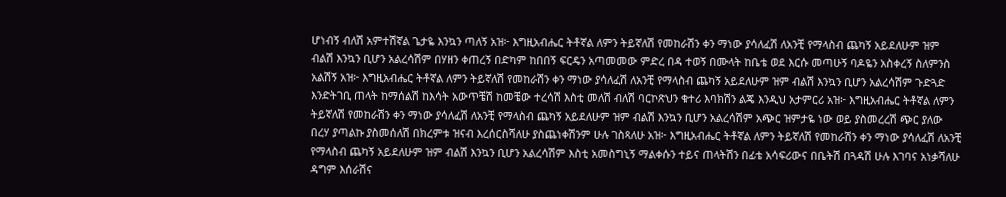ሆነብኝ ብለሽ አምተሽኛል ጌታዬ እንኳን ጣለኝ አዝ፦ እግዚአብሔር ትቶኛል ለምን ትይኛለሽ የመከራሽን ቀን ማነው ያሳለፈሽ ለአንቺ የማላስብ ጨካኝ አይደለሁም ዝም ብልሽ እንኳን ቢሆን አልረሳሽም በሃዘን ቀጠረኝ በድካም ከበበኝ ፍርዴን አጣመመው ምድረ በዳ ተወኝ በሙላት ከቤቴ ወደ እርሱ መጣሁኝ ባዶዬን አስቀረኝ ስለምንስ አልሽኝ አዝ፦ እግዚአብሔር ትቶኛል ለምን ትይኛለሽ የመከራሽን ቀን ማነው ያሳለፈሽ ለአንቺ የማላስብ ጨካኝ አይደለሁም ዝም ብልሽ እንኳን ቢሆን አልረሳሽም ጉድጓድ እንድትገቢ ጠላት ከማሰልሽ ከእሳት አውጥቼሽ ከመቼው ተረሳሽ እስቲ መለሽ ብለሽ ባርኮጽህን ቁተሪ እባክሽን ልጄ እንዲህ አታምርሪ አዝ፦ እግዚአብሔር ትቶኛል ለምን ትይኛለሽ የመከራሽን ቀን ማነው ያሳለፈሽ ለአንቺ የማላስብ ጨካኝ አይደለሁም ዝም ብልሽ እንኳን ቢሆን አልረሳሽም አጭር ዝምታዬ ነው ወይ ያስመረረሽ ጭር ያለው በረሃ ያጣልኩ ያስመሰለሽ በክረምቱ ዝናብ እረሰርስሻለሁ ያስጨነቀሽንም ሁሉ ገስጻለሁ አዝ፦ እግዚአብሔር ትቶኛል ለምን ትይኛለሽ የመከራሽን ቀን ማነው ያሳለፈሽ ለአንቺ የማላስብ ጨካኝ አይደለሁም ዝም ብልሽ እንኳን ቢሆን አልረሳሽም እስቲ አመስግኒኝ ማልቀሱን ተይና ጠላትሽን በፊቴ አሳፍሪውና በቤትሽ በጓዳሽ ሁሉ እገባና አነቃሻለሁ ዳግም እሰራሽና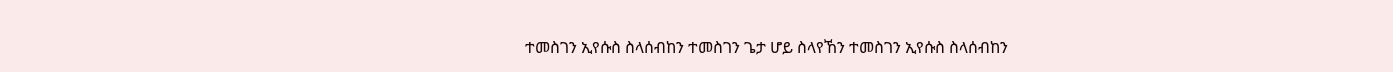ተመስገን ኢየሱስ ስላሰብከን ተመስገን ጌታ ሆይ ስላየኸን ተመስገን ኢየሱስ ስላሰብከን